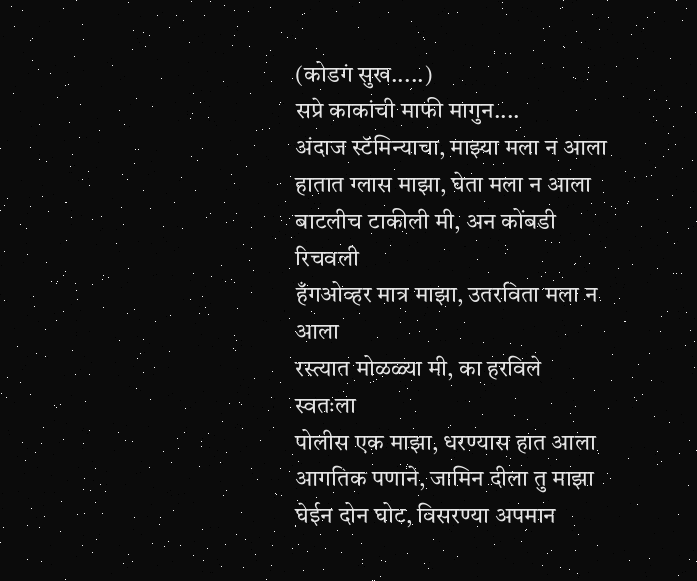(कोडगं सुख.....)
सप्रे काकांची माफी मागुन....
अंदाज स्टॅमिन्याचा, माझ्या मला न आला
हातात ग्लास माझा, घेता मला न आला
बाटलीच टाकीली मी, अन कोंबडी रिचवली
हँगओव्हर मात्र माझा, उतरविता मला न आला
रस्त्यात मोळळ्या मी, का हरविले स्वतःला
पोलीस एक माझा, धरण्यास हात आला
आगतिक पणाने, जामिन दीला तु माझा
घेईन दोन घोट, विसरण्या अपमान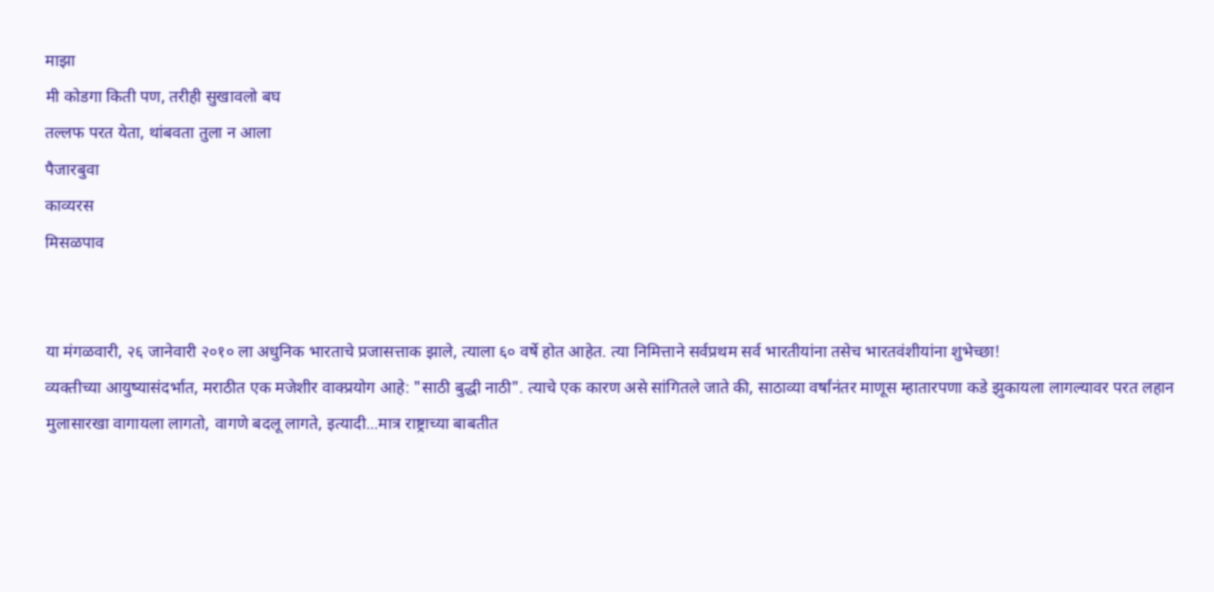माझा
मी कोडगा किती पण, तरीही सुखावलो बघ
तल्लफ परत येता, थांबवता तुला न आला
पैजारबुवा
काव्यरस
मिसळपाव


या मंगळवारी, २६ जानेवारी २०१० ला अधुनिक भारताचे प्रजासत्ताक झाले, त्याला ६० वर्षे होत आहेत. त्या निमित्ताने सर्वप्रथम सर्व भारतीयांना तसेच भारतवंशीयांना शुभेच्छा!
व्यक्तीच्या आयुष्यासंदर्भात, मराठीत एक मजेशीर वाक्प्रयोग आहे: "साठी बुद्धी नाठी". त्याचे एक कारण असे सांगितले जाते की, साठाव्या वर्षांनंतर माणूस म्हातारपणा कडे झुकायला लागल्यावर परत लहान मुलासारखा वागायला लागतो, वागणे बदलू लागते, इत्यादी...मात्र राष्ट्राच्या बाबतीत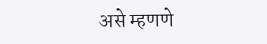असे म्हणणे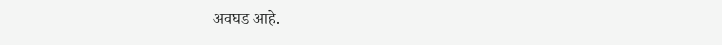अवघड आहे.